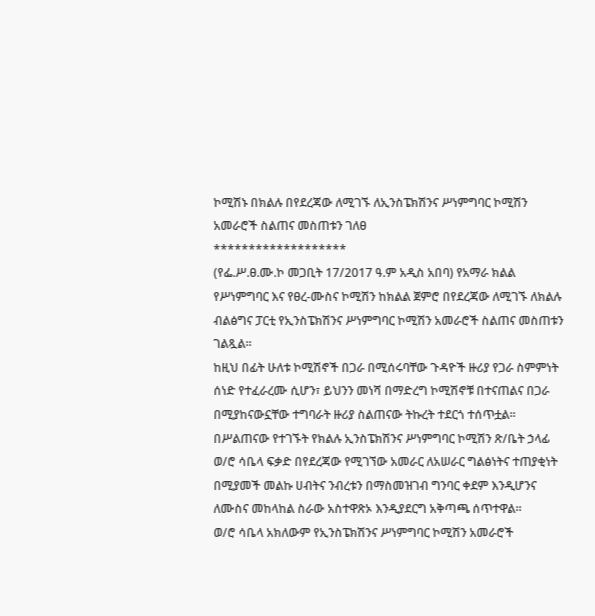ኮሚሽኑ በክልሉ በየደረጃው ለሚገኙ ለኢንስፔክሽንና ሥነምግባር ኮሚሽን አመራሮች ስልጠና መስጠቱን ገለፀ
*******************
(የፌ.ሥ.ፀ.ሙ.ኮ መጋቢት 17/2017 ዓ.ም አዲስ አበባ) የአማራ ክልል የሥነምግባር እና የፀረ-ሙስና ኮሚሽን ከክልል ጀምሮ በየደረጃው ለሚገኙ ለክልሉ ብልፅግና ፓርቲ የኢንስፔክሽንና ሥነምግባር ኮሚሽን አመራሮች ስልጠና መስጠቱን ገልጿል፡፡
ከዚህ በፊት ሁለቱ ኮሚሽኖች በጋራ በሚሰሩባቸው ጉዳዮች ዙሪያ የጋራ ስምምነት ሰነድ የተፈራረሙ ሲሆን፣ ይህንን መነሻ በማድረግ ኮሚሽኖቹ በተናጠልና በጋራ በሚያከናውኗቸው ተግባራት ዙሪያ ስልጠናው ትኩረት ተደርጎ ተሰጥቷል፡፡
በሥልጠናው የተገኙት የክልሉ ኢንስፔክሽንና ሥነምግባር ኮሚሽን ጽ/ቤት ኃላፊ ወ/ሮ ሳቤላ ፍቃድ በየደረጃው የሚገኘው አመራር ለአሠራር ግልፅነትና ተጠያቂነት በሚያመች መልኩ ሀብትና ንብረቱን በማስመዝገብ ግንባር ቀደም እንዲሆንና ለሙስና መከላከል ስራው አስተዋጽኦ እንዲያደርግ አቅጣጫ ሰጥተዋል።
ወ/ሮ ሳቤላ አክለውም የኢንስፔክሽንና ሥነምግባር ኮሚሽን አመራሮች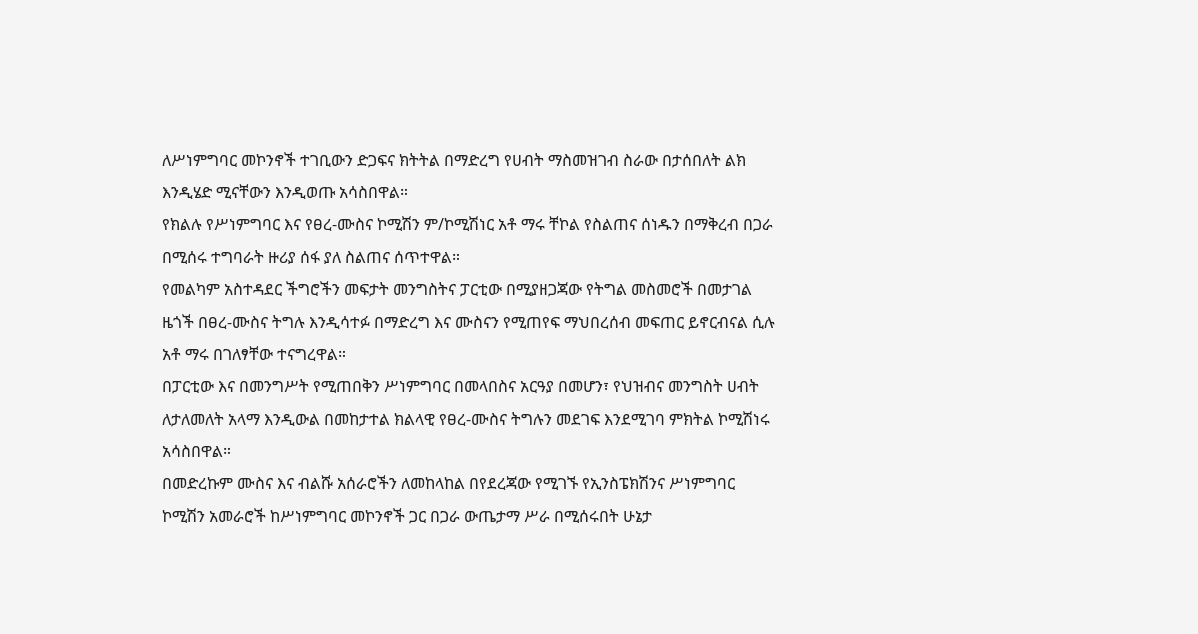ለሥነምግባር መኮንኖች ተገቢውን ድጋፍና ክትትል በማድረግ የሀብት ማስመዝገብ ስራው በታሰበለት ልክ እንዲሄድ ሚናቸውን እንዲወጡ አሳስበዋል።
የክልሉ የሥነምግባር እና የፀረ-ሙስና ኮሚሽን ም/ኮሚሽነር አቶ ማሩ ቸኮል የስልጠና ሰነዱን በማቅረብ በጋራ በሚሰሩ ተግባራት ዙሪያ ሰፋ ያለ ስልጠና ሰጥተዋል።
የመልካም አስተዳደር ችግሮችን መፍታት መንግስትና ፓርቲው በሚያዘጋጃው የትግል መስመሮች በመታገል ዜጎች በፀረ-ሙስና ትግሉ እንዲሳተፉ በማድረግ እና ሙስናን የሚጠየፍ ማህበረሰብ መፍጠር ይኖርብናል ሲሉ አቶ ማሩ በገለፃቸው ተናግረዋል።
በፓርቲው እና በመንግሥት የሚጠበቅን ሥነምግባር በመላበስና አርዓያ በመሆን፣ የህዝብና መንግስት ሀብት ለታለመለት አላማ እንዲውል በመከታተል ክልላዊ የፀረ-ሙስና ትግሉን መደገፍ እንደሚገባ ምክትል ኮሚሽነሩ አሳስበዋል።
በመድረኩም ሙስና እና ብልሹ አሰራሮችን ለመከላከል በየደረጃው የሚገኙ የኢንስፔክሽንና ሥነምግባር ኮሚሽን አመራሮች ከሥነምግባር መኮንኖች ጋር በጋራ ውጤታማ ሥራ በሚሰሩበት ሁኔታ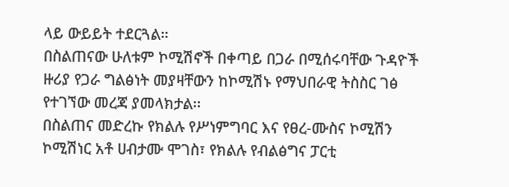ላይ ውይይት ተደርጓል።
በስልጠናው ሁለቱም ኮሚሽኖች በቀጣይ በጋራ በሚሰሩባቸው ጉዳዮች ዙሪያ የጋራ ግልፅነት መያዛቸውን ከኮሚሽኑ የማህበራዊ ትስስር ገፅ የተገኘው መረጃ ያመላክታል፡፡
በስልጠና መድረኩ የክልሉ የሥነምግባር እና የፀረ-ሙስና ኮሚሽን ኮሚሽነር አቶ ሀብታሙ ሞገስ፣ የክልሉ የብልፅግና ፓርቲ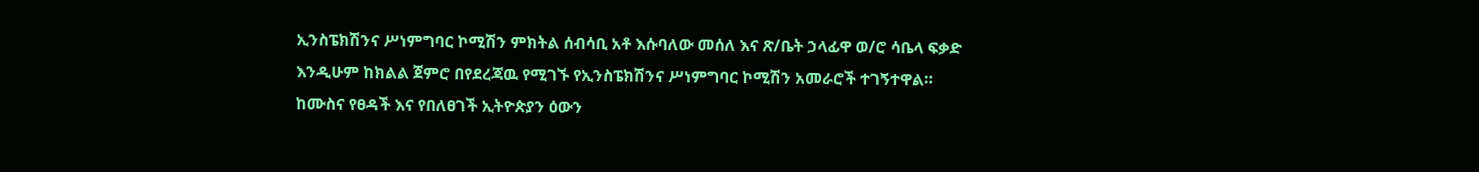ኢንስፔክሽንና ሥነምግባር ኮሚሽን ምክትል ሰብሳቢ አቶ እሱባለው መሰለ እና ጽ/ቤት ኃላፊዋ ወ/ሮ ሳቤላ ፍቃድ እንዲሁም ከክልል ጀምሮ በየደረጃዉ የሚገኙ የኢንስፔክሽንና ሥነምግባር ኮሚሽን አመራሮች ተገኝተዋል።
ከሙስና የፀዳች እና የበለፀገች ኢትዮጵያን ዕውን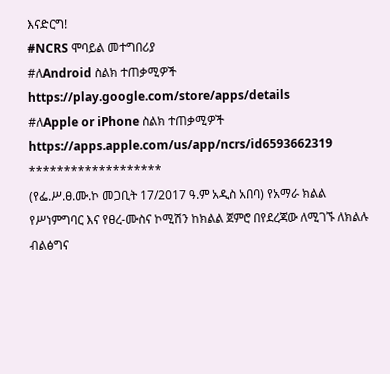እናድርግ!
#NCRS ሞባይል መተግበሪያ
#ለAndroid ስልክ ተጠቃሚዎች
https://play.google.com/store/apps/details
#ለApple or iPhone ስልክ ተጠቃሚዎች
https://apps.apple.com/us/app/ncrs/id6593662319
*******************
(የፌ.ሥ.ፀ.ሙ.ኮ መጋቢት 17/2017 ዓ.ም አዲስ አበባ) የአማራ ክልል የሥነምግባር እና የፀረ-ሙስና ኮሚሽን ከክልል ጀምሮ በየደረጃው ለሚገኙ ለክልሉ ብልፅግና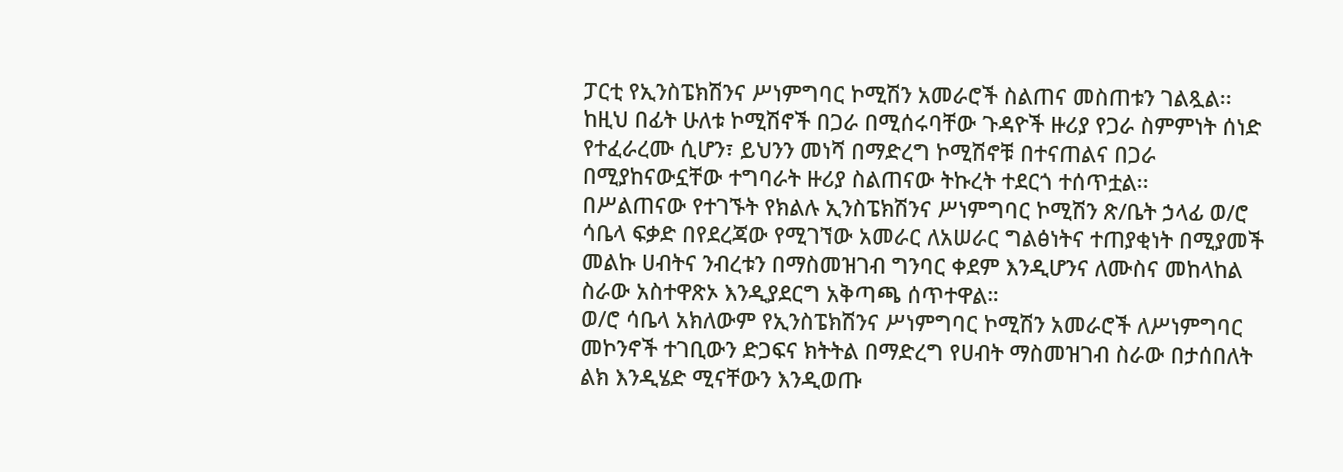ፓርቲ የኢንስፔክሽንና ሥነምግባር ኮሚሽን አመራሮች ስልጠና መስጠቱን ገልጿል፡፡
ከዚህ በፊት ሁለቱ ኮሚሽኖች በጋራ በሚሰሩባቸው ጉዳዮች ዙሪያ የጋራ ስምምነት ሰነድ የተፈራረሙ ሲሆን፣ ይህንን መነሻ በማድረግ ኮሚሽኖቹ በተናጠልና በጋራ በሚያከናውኗቸው ተግባራት ዙሪያ ስልጠናው ትኩረት ተደርጎ ተሰጥቷል፡፡
በሥልጠናው የተገኙት የክልሉ ኢንስፔክሽንና ሥነምግባር ኮሚሽን ጽ/ቤት ኃላፊ ወ/ሮ ሳቤላ ፍቃድ በየደረጃው የሚገኘው አመራር ለአሠራር ግልፅነትና ተጠያቂነት በሚያመች መልኩ ሀብትና ንብረቱን በማስመዝገብ ግንባር ቀደም እንዲሆንና ለሙስና መከላከል ስራው አስተዋጽኦ እንዲያደርግ አቅጣጫ ሰጥተዋል።
ወ/ሮ ሳቤላ አክለውም የኢንስፔክሽንና ሥነምግባር ኮሚሽን አመራሮች ለሥነምግባር መኮንኖች ተገቢውን ድጋፍና ክትትል በማድረግ የሀብት ማስመዝገብ ስራው በታሰበለት ልክ እንዲሄድ ሚናቸውን እንዲወጡ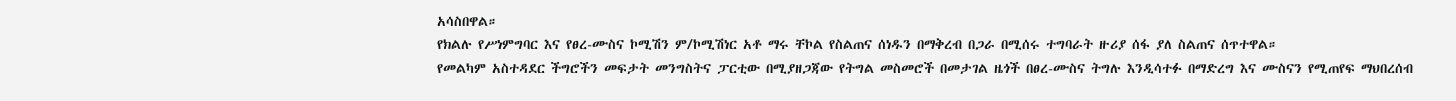አሳስበዋል።
የክልሉ የሥነምግባር እና የፀረ-ሙስና ኮሚሽን ም/ኮሚሽነር አቶ ማሩ ቸኮል የስልጠና ሰነዱን በማቅረብ በጋራ በሚሰሩ ተግባራት ዙሪያ ሰፋ ያለ ስልጠና ሰጥተዋል።
የመልካም አስተዳደር ችግሮችን መፍታት መንግስትና ፓርቲው በሚያዘጋጃው የትግል መስመሮች በመታገል ዜጎች በፀረ-ሙስና ትግሉ እንዲሳተፉ በማድረግ እና ሙስናን የሚጠየፍ ማህበረሰብ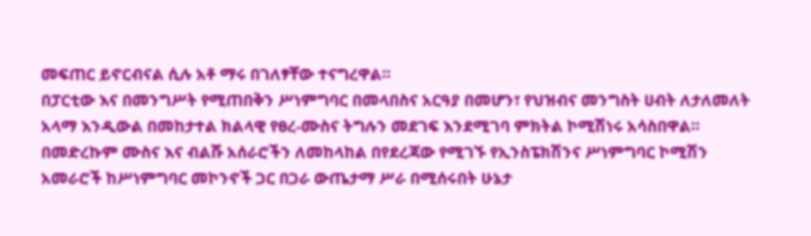መፍጠር ይኖርብናል ሲሉ አቶ ማሩ በገለፃቸው ተናግረዋል።
በፓርቲው እና በመንግሥት የሚጠበቅን ሥነምግባር በመላበስና አርዓያ በመሆን፣ የህዝብና መንግስት ሀብት ለታለመለት አላማ እንዲውል በመከታተል ክልላዊ የፀረ-ሙስና ትግሉን መደገፍ እንደሚገባ ምክትል ኮሚሽነሩ አሳስበዋል።
በመድረኩም ሙስና እና ብልሹ አሰራሮችን ለመከላከል በየደረጃው የሚገኙ የኢንስፔክሽንና ሥነምግባር ኮሚሽን አመራሮች ከሥነምግባር መኮንኖች ጋር በጋራ ውጤታማ ሥራ በሚሰሩበት ሁኔታ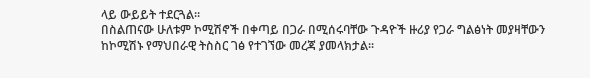ላይ ውይይት ተደርጓል።
በስልጠናው ሁለቱም ኮሚሽኖች በቀጣይ በጋራ በሚሰሩባቸው ጉዳዮች ዙሪያ የጋራ ግልፅነት መያዛቸውን ከኮሚሽኑ የማህበራዊ ትስስር ገፅ የተገኘው መረጃ ያመላክታል፡፡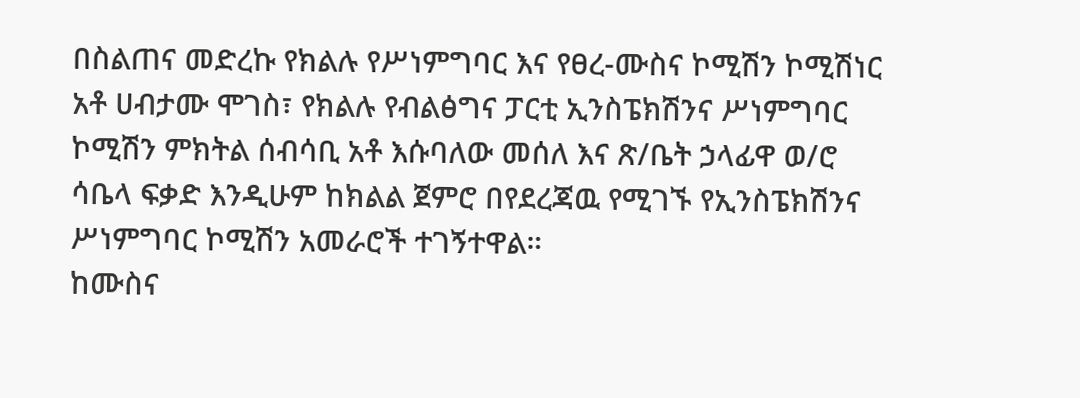በስልጠና መድረኩ የክልሉ የሥነምግባር እና የፀረ-ሙስና ኮሚሽን ኮሚሽነር አቶ ሀብታሙ ሞገስ፣ የክልሉ የብልፅግና ፓርቲ ኢንስፔክሽንና ሥነምግባር ኮሚሽን ምክትል ሰብሳቢ አቶ እሱባለው መሰለ እና ጽ/ቤት ኃላፊዋ ወ/ሮ ሳቤላ ፍቃድ እንዲሁም ከክልል ጀምሮ በየደረጃዉ የሚገኙ የኢንስፔክሽንና ሥነምግባር ኮሚሽን አመራሮች ተገኝተዋል።
ከሙስና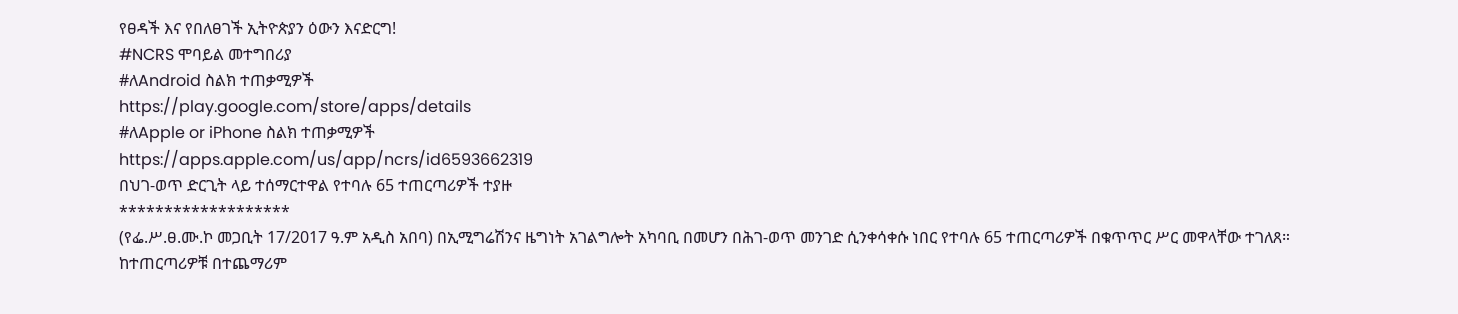የፀዳች እና የበለፀገች ኢትዮጵያን ዕውን እናድርግ!
#NCRS ሞባይል መተግበሪያ
#ለAndroid ስልክ ተጠቃሚዎች
https://play.google.com/store/apps/details
#ለApple or iPhone ስልክ ተጠቃሚዎች
https://apps.apple.com/us/app/ncrs/id6593662319
በህገ-ወጥ ድርጊት ላይ ተሰማርተዋል የተባሉ 65 ተጠርጣሪዎች ተያዙ
*******************
(የፌ.ሥ.ፀ.ሙ.ኮ መጋቢት 17/2017 ዓ.ም አዲስ አበባ) በኢሚግሬሽንና ዜግነት አገልግሎት አካባቢ በመሆን በሕገ-ወጥ መንገድ ሲንቀሳቀሱ ነበር የተባሉ 65 ተጠርጣሪዎች በቁጥጥር ሥር መዋላቸው ተገለጸ።
ከተጠርጣሪዎቹ በተጨማሪም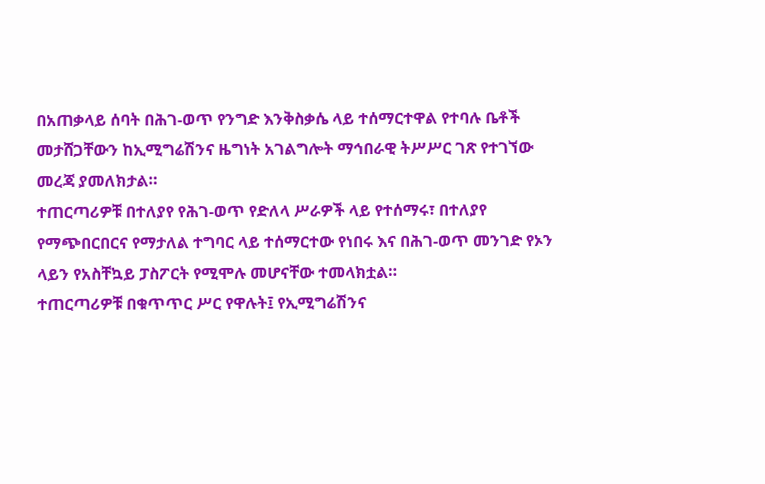በአጠቃላይ ሰባት በሕገ-ወጥ የንግድ እንቅስቃሴ ላይ ተሰማርተዋል የተባሉ ቤቶች መታሸጋቸውን ከኢሚግሬሽንና ዜግነት አገልግሎት ማኅበራዊ ትሥሥር ገጽ የተገኘው መረጃ ያመለክታል።
ተጠርጣሪዎቹ በተለያየ የሕገ-ወጥ የድለላ ሥራዎች ላይ የተሰማሩ፣ በተለያየ የማጭበርበርና የማታለል ተግባር ላይ ተሰማርተው የነበሩ እና በሕገ-ወጥ መንገድ የኦን ላይን የአስቸኳይ ፓስፖርት የሚሞሉ መሆናቸው ተመላክቷል።
ተጠርጣሪዎቹ በቁጥጥር ሥር የዋሉት፤ የኢሚግሬሽንና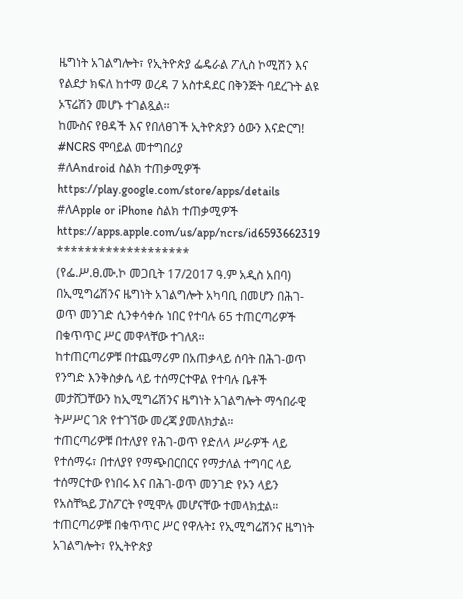ዜግነት አገልግሎት፣ የኢትዮጵያ ፌዴራል ፖሊስ ኮሚሽን እና የልደታ ክፍለ ከተማ ወረዳ 7 አስተዳደር በቅንጅት ባደረጉት ልዩ ኦፕሬሽን መሆኑ ተገልጿል፡፡
ከሙስና የፀዳች እና የበለፀገች ኢትዮጵያን ዕውን እናድርግ!
#NCRS ሞባይል መተግበሪያ
#ለAndroid ስልክ ተጠቃሚዎች
https://play.google.com/store/apps/details
#ለApple or iPhone ስልክ ተጠቃሚዎች
https://apps.apple.com/us/app/ncrs/id6593662319
*******************
(የፌ.ሥ.ፀ.ሙ.ኮ መጋቢት 17/2017 ዓ.ም አዲስ አበባ) በኢሚግሬሽንና ዜግነት አገልግሎት አካባቢ በመሆን በሕገ-ወጥ መንገድ ሲንቀሳቀሱ ነበር የተባሉ 65 ተጠርጣሪዎች በቁጥጥር ሥር መዋላቸው ተገለጸ።
ከተጠርጣሪዎቹ በተጨማሪም በአጠቃላይ ሰባት በሕገ-ወጥ የንግድ እንቅስቃሴ ላይ ተሰማርተዋል የተባሉ ቤቶች መታሸጋቸውን ከኢሚግሬሽንና ዜግነት አገልግሎት ማኅበራዊ ትሥሥር ገጽ የተገኘው መረጃ ያመለክታል።
ተጠርጣሪዎቹ በተለያየ የሕገ-ወጥ የድለላ ሥራዎች ላይ የተሰማሩ፣ በተለያየ የማጭበርበርና የማታለል ተግባር ላይ ተሰማርተው የነበሩ እና በሕገ-ወጥ መንገድ የኦን ላይን የአስቸኳይ ፓስፖርት የሚሞሉ መሆናቸው ተመላክቷል።
ተጠርጣሪዎቹ በቁጥጥር ሥር የዋሉት፤ የኢሚግሬሽንና ዜግነት አገልግሎት፣ የኢትዮጵያ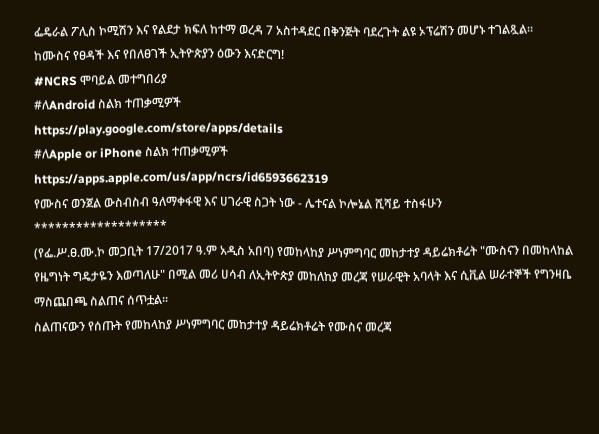ፌዴራል ፖሊስ ኮሚሽን እና የልደታ ክፍለ ከተማ ወረዳ 7 አስተዳደር በቅንጅት ባደረጉት ልዩ ኦፕሬሽን መሆኑ ተገልጿል፡፡
ከሙስና የፀዳች እና የበለፀገች ኢትዮጵያን ዕውን እናድርግ!
#NCRS ሞባይል መተግበሪያ
#ለAndroid ስልክ ተጠቃሚዎች
https://play.google.com/store/apps/details
#ለApple or iPhone ስልክ ተጠቃሚዎች
https://apps.apple.com/us/app/ncrs/id6593662319
የሙስና ወንጀል ውስብስብ ዓለማቀፋዊ እና ሀገራዊ ስጋት ነው - ሌተናል ኮሎኔል ሺሻይ ተስፋሁን
*******************
(የፌ.ሥ.ፀ.ሙ.ኮ መጋቢት 17/2017 ዓ.ም አዲስ አበባ) የመከላከያ ሥነምግባር መከታተያ ዳይሬክቶሬት "ሙስናን በመከላከል የዜግነት ግዴታዬን እወጣለሁ" በሚል መሪ ሀሳብ ለኢትዮጵያ መከለከያ መረጃ የሠራዊት አባላት እና ሲቪል ሠራተኞች የግንዛቤ ማስጨበጫ ስልጠና ሰጥቷል፡፡
ስልጠናውን የሰጡት የመከላከያ ሥነምግባር መከታተያ ዳይሬክቶሬት የሙስና መረጃ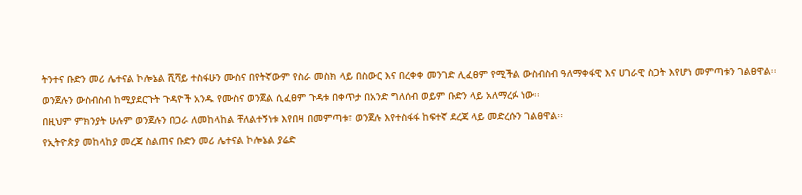ትንተና ቡድን መሪ ሌተናል ኮሎኔል ሺሻይ ተስፋሁን ሙስና በየትኛውም የስራ መስክ ላይ በስውር እና በረቀቀ መንገድ ሊፈፀም የሚችል ውስብስብ ዓለማቀፋዊ እና ሀገራዊ ስጋት እየሆነ መምጣቱን ገልፀዋል፡፡
ወንጀሉን ውስብስብ ከሚያደርጉት ጉዳዮች አንዱ የሙስና ወንጀል ሲፈፀም ጉዳቱ በቀጥታ በአንድ ግለሰብ ወይም ቡድን ላይ አለማረፉ ነው፡፡
በዚህም ምክንያት ሁሉም ወንጀሉን በጋራ ለመከላከል ቸለልተኝነቱ እየበዛ በመምጣቱ፣ ወንጀሉ እየተስፋፋ ከፍተኛ ደረጃ ላይ መድረሱን ገልፀዋል፡፡
የኢትዮጵያ መከላከያ መረጃ ስልጠና ቡድን መሪ ሌተናል ኮሎኔል ያሬድ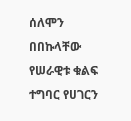ሰለሞን በበኩላቸው የሠራዊቱ ቁልፍ ተግባር የሀገርን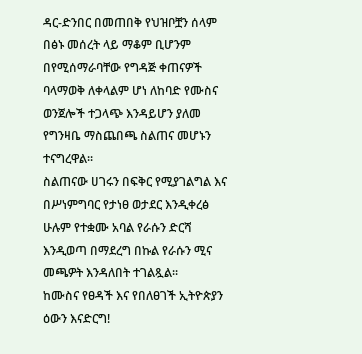ዳር-ድንበር በመጠበቅ የህዝቦቿን ሰላም በፅኑ መሰረት ላይ ማቆም ቢሆንም በየሚሰማራባቸው የግዳጅ ቀጠናዎች ባላማወቅ ለቀላልም ሆነ ለከባድ የሙስና ወንጀሎች ተጋላጭ እንዳይሆን ያለመ የግንዛቤ ማስጨበጫ ስልጠና መሆኑን ተናግረዋል፡፡
ስልጠናው ሀገሩን በፍቅር የሚያገልግል እና በሥነምግባር የታነፀ ወታደር እንዲቀረፅ ሁሉም የተቋሙ አባል የራሱን ድርሻ እንዲወጣ በማደረግ በኩል የራሱን ሚና መጫዎት እንዳለበት ተገልጿል፡፡
ከሙስና የፀዳች እና የበለፀገች ኢትዮጵያን ዕውን እናድርግ!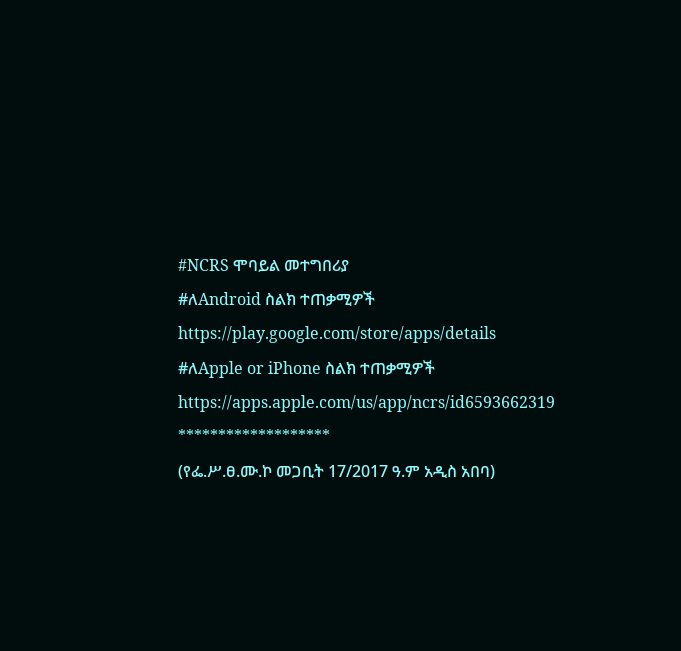#NCRS ሞባይል መተግበሪያ
#ለAndroid ስልክ ተጠቃሚዎች
https://play.google.com/store/apps/details
#ለApple or iPhone ስልክ ተጠቃሚዎች
https://apps.apple.com/us/app/ncrs/id6593662319
*******************
(የፌ.ሥ.ፀ.ሙ.ኮ መጋቢት 17/2017 ዓ.ም አዲስ አበባ)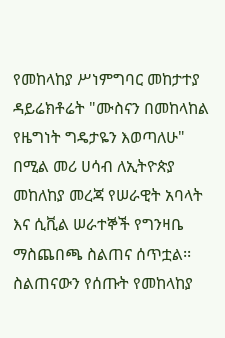የመከላከያ ሥነምግባር መከታተያ ዳይሬክቶሬት "ሙስናን በመከላከል የዜግነት ግዴታዬን እወጣለሁ" በሚል መሪ ሀሳብ ለኢትዮጵያ መከለከያ መረጃ የሠራዊት አባላት እና ሲቪል ሠራተኞች የግንዛቤ ማስጨበጫ ስልጠና ሰጥቷል፡፡
ስልጠናውን የሰጡት የመከላከያ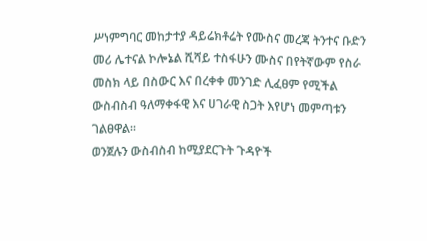ሥነምግባር መከታተያ ዳይሬክቶሬት የሙስና መረጃ ትንተና ቡድን መሪ ሌተናል ኮሎኔል ሺሻይ ተስፋሁን ሙስና በየትኛውም የስራ መስክ ላይ በስውር እና በረቀቀ መንገድ ሊፈፀም የሚችል ውስብስብ ዓለማቀፋዊ እና ሀገራዊ ስጋት እየሆነ መምጣቱን ገልፀዋል፡፡
ወንጀሉን ውስብስብ ከሚያደርጉት ጉዳዮች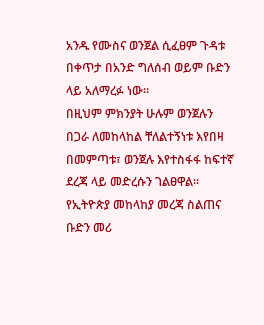አንዱ የሙስና ወንጀል ሲፈፀም ጉዳቱ በቀጥታ በአንድ ግለሰብ ወይም ቡድን ላይ አለማረፉ ነው፡፡
በዚህም ምክንያት ሁሉም ወንጀሉን በጋራ ለመከላከል ቸለልተኝነቱ እየበዛ በመምጣቱ፣ ወንጀሉ እየተስፋፋ ከፍተኛ ደረጃ ላይ መድረሱን ገልፀዋል፡፡
የኢትዮጵያ መከላከያ መረጃ ስልጠና ቡድን መሪ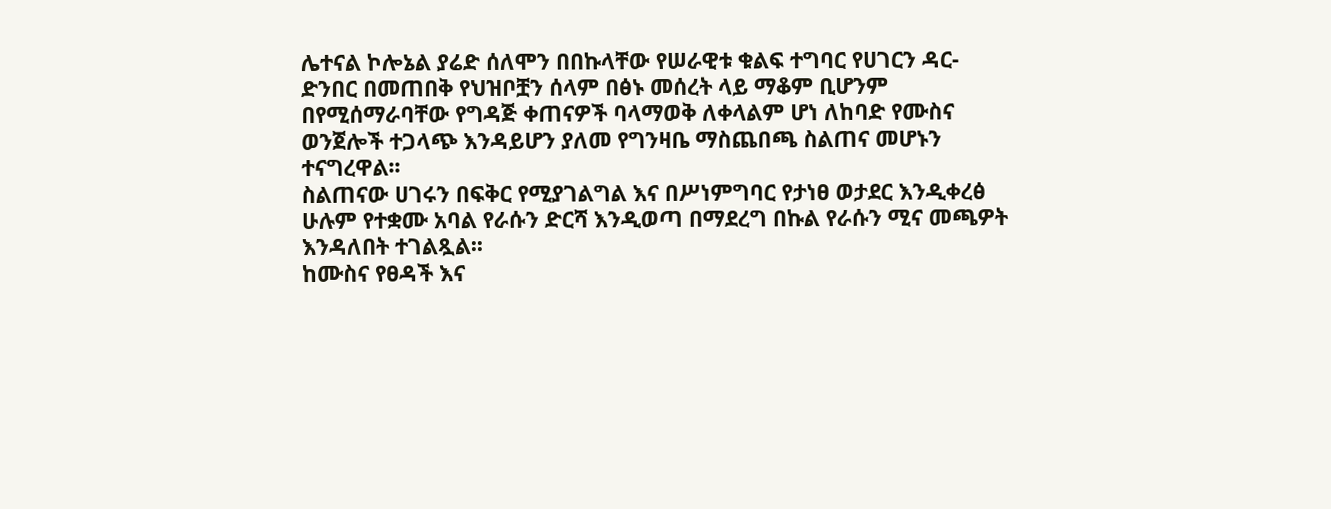ሌተናል ኮሎኔል ያሬድ ሰለሞን በበኩላቸው የሠራዊቱ ቁልፍ ተግባር የሀገርን ዳር-ድንበር በመጠበቅ የህዝቦቿን ሰላም በፅኑ መሰረት ላይ ማቆም ቢሆንም በየሚሰማራባቸው የግዳጅ ቀጠናዎች ባላማወቅ ለቀላልም ሆነ ለከባድ የሙስና ወንጀሎች ተጋላጭ እንዳይሆን ያለመ የግንዛቤ ማስጨበጫ ስልጠና መሆኑን ተናግረዋል፡፡
ስልጠናው ሀገሩን በፍቅር የሚያገልግል እና በሥነምግባር የታነፀ ወታደር እንዲቀረፅ ሁሉም የተቋሙ አባል የራሱን ድርሻ እንዲወጣ በማደረግ በኩል የራሱን ሚና መጫዎት እንዳለበት ተገልጿል፡፡
ከሙስና የፀዳች እና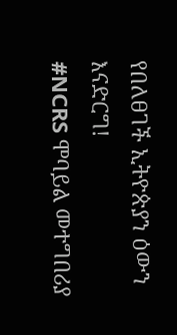የበለፀገች ኢትዮጵያን ዕውን እናድርግ!
#NCRS ሞባይል መተግበሪያ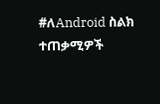#ለAndroid ስልክ ተጠቃሚዎች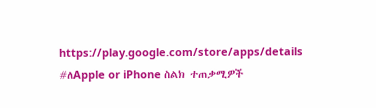https://play.google.com/store/apps/details
#ለApple or iPhone ስልክ ተጠቃሚዎች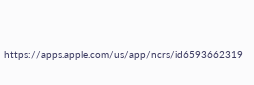https://apps.apple.com/us/app/ncrs/id6593662319